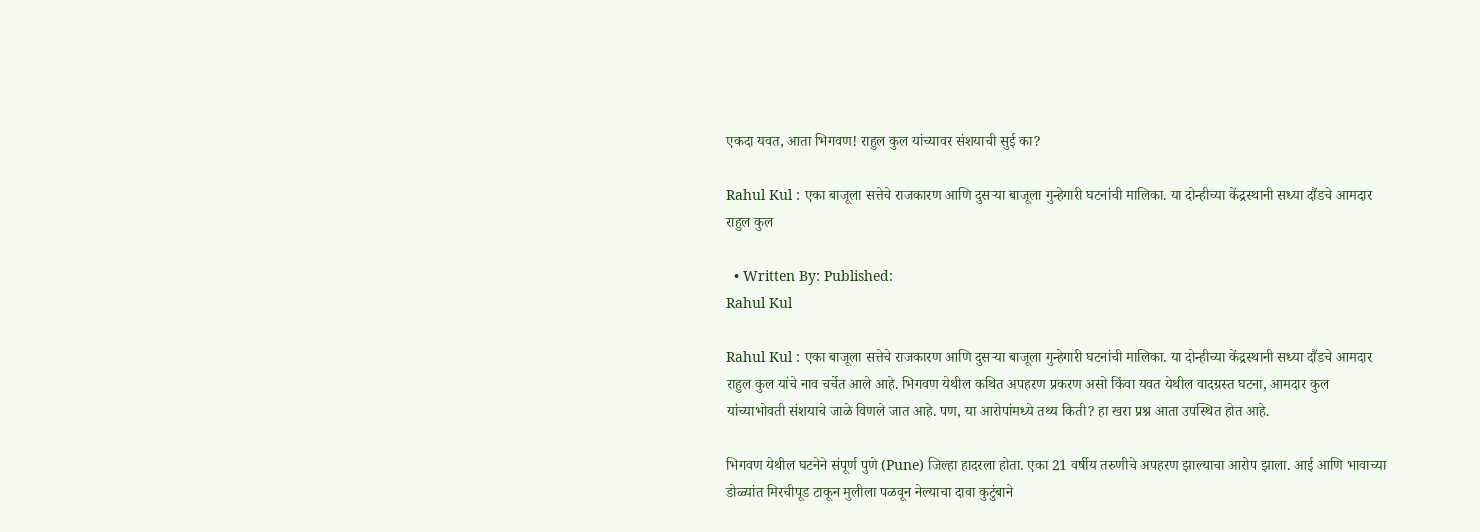एकदा यवत, आता भिगवण! राहुल कुल यांच्यावर संशयाची सुई का?

Rahul Kul : एका बाजूला सत्तेचे राजकारण आणि दुसऱ्या बाजूला गुन्हेगारी घटनांची मालिका. या दोन्हीच्या केंद्रस्थानी सध्या दौंडचे आमदार राहुल कुल

  • Written By: Published:
Rahul Kul

Rahul Kul : एका बाजूला सत्तेचे राजकारण आणि दुसऱ्या बाजूला गुन्हेगारी घटनांची मालिका. या दोन्हीच्या केंद्रस्थानी सध्या दौंडचे आमदार राहुल कुल यांचे नाव चर्चेत आले आहे. भिगवण येथील कथित अपहरण प्रकरण असो किंवा यवत येथील वादग्रस्त घटना, आमदार कुल यांच्याभोवती संशयाचे जाळे विणले जात आहे. पण, या आरोपांमध्ये तथ्य किती? हा खरा प्रश्न आता उपस्थित होत आहे.

भिगवण येथील घटनेने संपूर्ण पुणे (Pune) जिल्हा हादरला होता. एका 21 वर्षीय तरुणीचे अपहरण झाल्याचा आरोप झाला. आई आणि भावाच्या डोळ्यांत मिरचीपूड टाकून मुलीला पळवून नेल्याचा दावा कुटुंबाने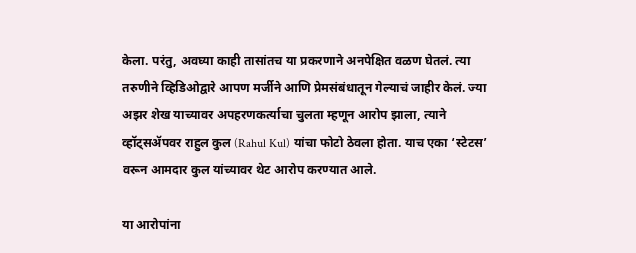केला. परंतु, अवघ्या काही तासांतच या प्रकरणाने अनपेक्षित वळण घेतलं. त्या तरुणीने व्हिडिओद्वारे आपण मर्जीने आणि प्रेमसंबंधातून गेल्याचं जाहीर केलं. ज्या अझर शेख याच्यावर अपहरणकर्त्याचा चुलता म्हणून आरोप झाला, त्याने व्हॉट्सॲपवर राहुल कुल (Rahul Kul) यांचा फोटो ठेवला होता. याच एका ‘स्टेटस’ वरून आमदार कुल यांच्यावर थेट आरोप करण्यात आले.

या आरोपांना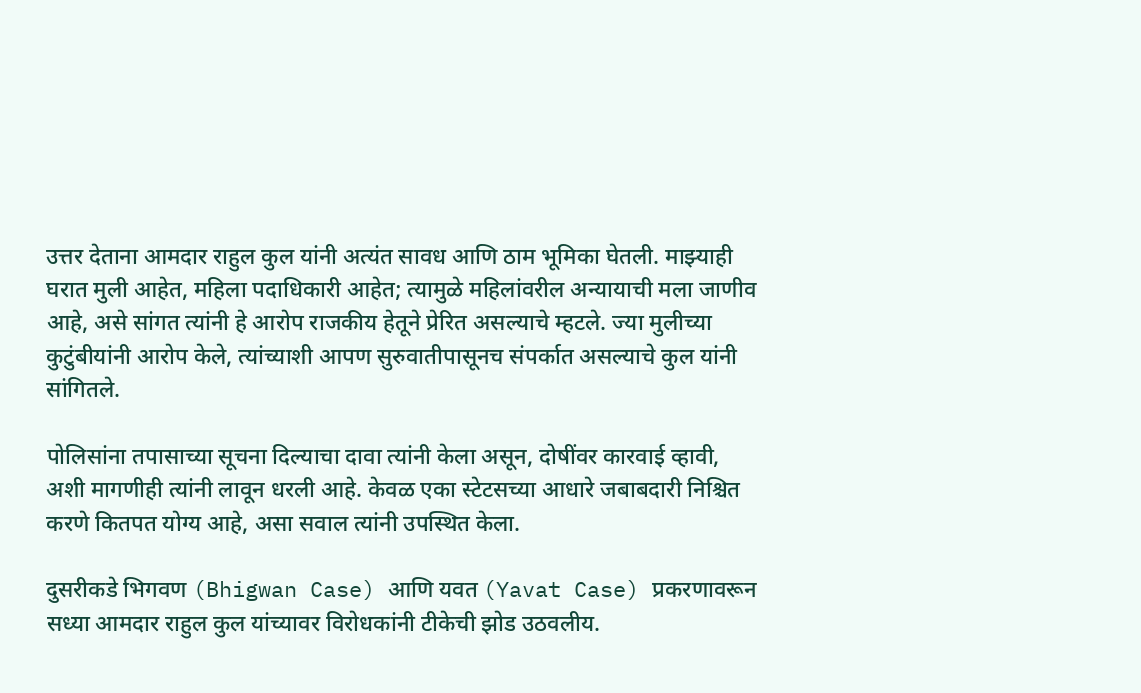उत्तर देताना आमदार राहुल कुल यांनी अत्यंत सावध आणि ठाम भूमिका घेतली. माझ्याही घरात मुली आहेत, महिला पदाधिकारी आहेत; त्यामुळे महिलांवरील अन्यायाची मला जाणीव आहे, असे सांगत त्यांनी हे आरोप राजकीय हेतूने प्रेरित असल्याचे म्हटले. ज्या मुलीच्या कुटुंबीयांनी आरोप केले, त्यांच्याशी आपण सुरुवातीपासूनच संपर्कात असल्याचे कुल यांनी सांगितले.

पोलिसांना तपासाच्या सूचना दिल्याचा दावा त्यांनी केला असून, दोषींवर कारवाई व्हावी, अशी मागणीही त्यांनी लावून धरली आहे. केवळ एका स्टेटसच्या आधारे जबाबदारी निश्चित करणे कितपत योग्य आहे, असा सवाल त्यांनी उपस्थित केला.

दुसरीकडे भिगवण (Bhigwan Case) आणि यवत (Yavat Case) प्रकरणावरून सध्या आमदार राहुल कुल यांच्यावर विरोधकांनी टीकेची झोड उठवलीय.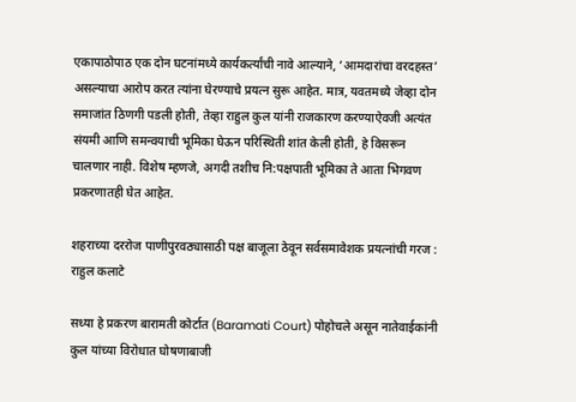एकापाठोपाठ एक दोन घटनांमध्ये कार्यकर्त्यांची नावे आल्याने, ‘आमदारांचा वरदहस्त’ असल्याचा आरोप करत त्यांना घेरण्याचे प्रयत्न सुरू आहेत. मात्र, यवतमध्ये जेव्हा दोन समाजांत ठिणगी पडली होती, तेव्हा राहुल कुल यांनी राजकारण करण्याऐवजी अत्यंत संयमी आणि समन्वयाची भूमिका घेऊन परिस्थिती शांत केली होती, हे विसरून चालणार नाही. विशेष म्हणजे, अगदी तशीच नि:पक्षपाती भूमिका ते आता भिगवण प्रकरणातही घेत आहेत.

शहराच्या दररोज पाणीपुरवठ्यासाठी पक्ष बाजूला ठेवून सर्वसमावेशक प्रयत्नांची गरज : राहुल कलाटे

सध्या हे प्रकरण बारामती कोर्टात (Baramati Court) पोहोचले असून नातेवाईकांनी कुल यांच्या विरोधात घोषणाबाजी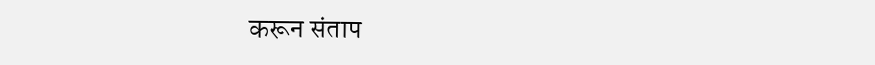करून संताप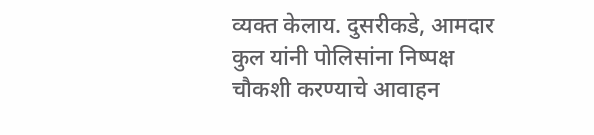व्यक्त केलाय. दुसरीकडे, आमदार कुल यांनी पोलिसांना निष्पक्ष चौकशी करण्याचे आवाहन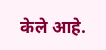केले आहे.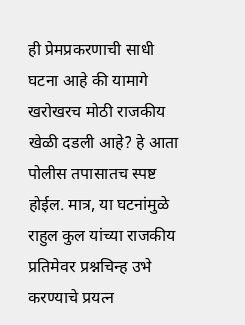ही प्रेमप्रकरणाची साधी घटना आहे की यामागे खरोखरच मोठी राजकीय खेळी दडली आहे? हे आता पोलीस तपासातच स्पष्ट होईल. मात्र, या घटनांमुळे राहुल कुल यांच्या राजकीय प्रतिमेवर प्रश्नचिन्ह उभे करण्याचे प्रयत्न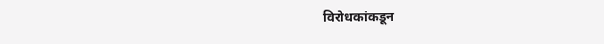विरोधकांकडून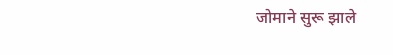जोमाने सुरू झाले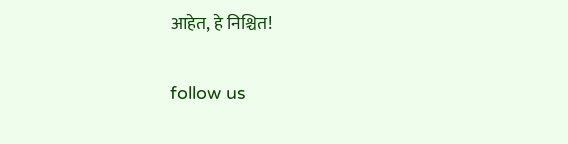आहेत, हे निश्चित!

follow us